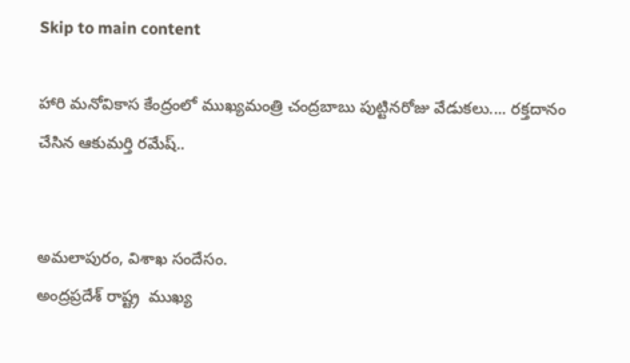Skip to main content

హారి మనోవికాస కేంద్రంలో ముఖ్యమంత్రి చంద్రబాబు పుట్టినరోజు వేడుకలు.... రక్తదానం చేసిన ఆకుమర్తి రమేష్..


అమలాపురం, విశాఖ సందేసం.
అంద్రప్రదేశ్ రాష్ట్ర  ముఖ్య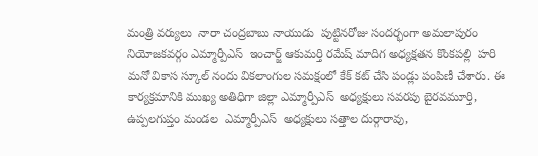మంత్రి వర్యులు  నారా చంద్రబాబు నాయుడు  పుట్టినరోజు సందర్భంగా అమలాపురం నియోజకవర్గం ఎమ్మార్పీఎస్  ఇంచార్జ్ ఆకుమర్తి రమేష్ మాదిగ అధ్యక్షతన కొంకపల్లి  హరి మనో వికాస స్కూల్ నందు వికలాంగుల సమక్షంలో కేక్ కట్ చేసి పండ్లు పంపిణీ చేశారు. ఈ కార్యక్రమానికి ముఖ్య అతిధిగా జిల్లా ఎమ్మార్పీఎస్  అధ్యక్షులు సవరపు బైరవమూర్తి, ఉప్పలగుప్తం మండల  ఎమ్మార్పీఎస్  అధ్యక్షులు సత్తాల దుర్గారావు,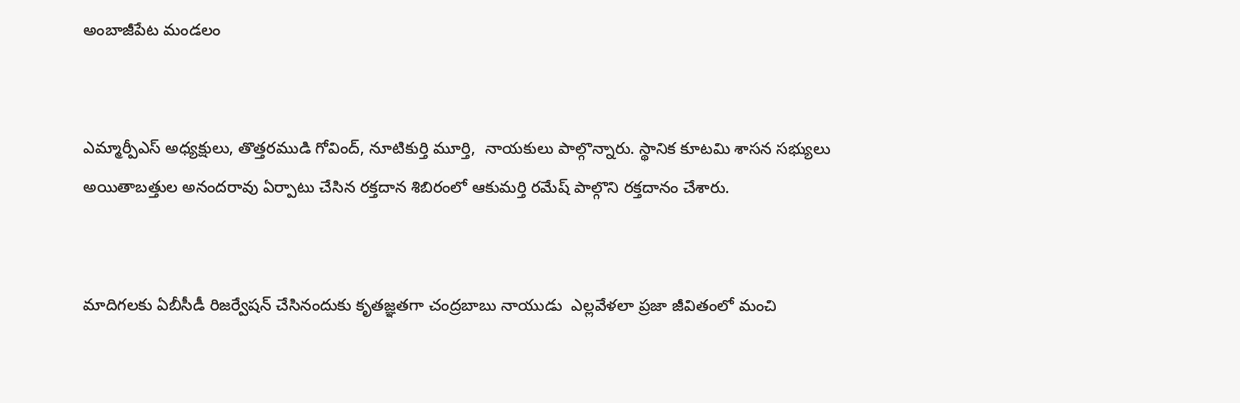అంబాజీపేట మండలం


ఎమ్మార్పీఎస్ అధ్యక్షులు, తొత్తరముడి గోవింద్, నూటికుర్తి మూర్తి,  నాయకులు పాల్గొన్నారు. స్థానిక కూటమి శాసన సభ్యులు అయితాబత్తుల అనందరావు ఏర్పాటు చేసిన రక్తదాన శిబిరంలో ఆకుమర్తి రమేష్ పాల్గొని రక్తదానం చేశారు.


మాదిగలకు ఏబీసీడీ రిజర్వేషన్ చేసినందుకు కృతజ్ఞతగా చంద్రబాబు నాయుడు  ఎల్లవేళలా ప్రజా జీవితంలో మంచి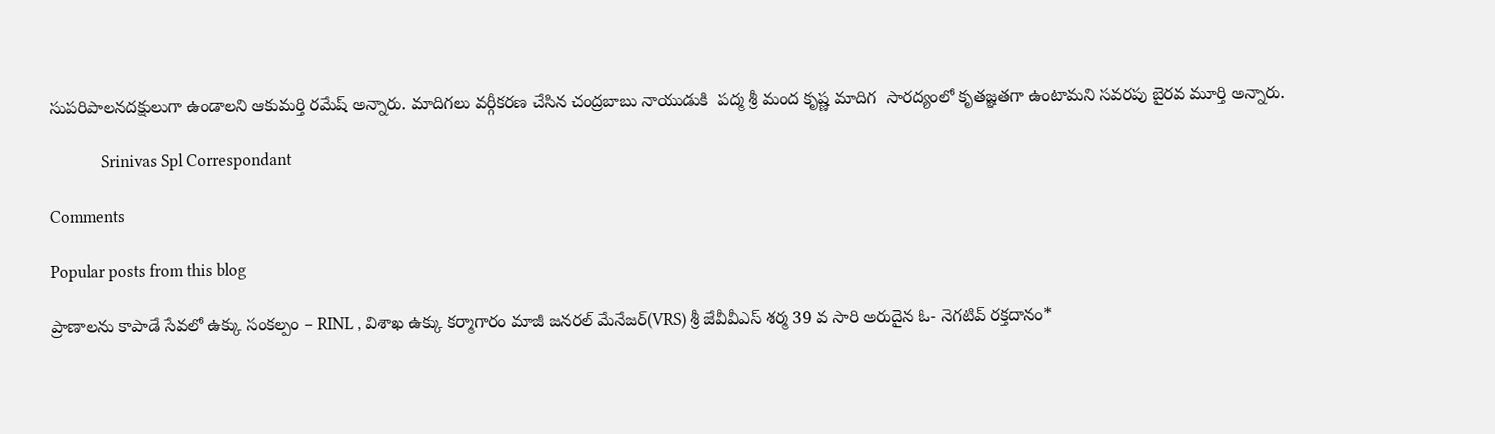సుపరిపాలనదక్షులుగా ఉండాలని ఆకుమర్తి రమేష్ అన్నారు. మాదిగలు వర్గీకరణ చేసిన చంద్రబాబు నాయుడుకి  పద్మ శ్రీ మంద కృష్ణ మాదిగ  సారద్యంలో కృతజ్ఞతగా ఉంటామని సవరపు బైరవ మూర్తి అన్నారు.

             Srinivas Spl Correspondant

Comments

Popular posts from this blog

ప్రాణాలను కాపాడే సేవలో ఉక్కు సంకల్పం – RINL , విశాఖ ఉక్కు కర్మాగారం మాజీ జనరల్ మేనేజర్(VRS) శ్రీ జేవీవీఎస్ శర్మ 39 వ సారి అరుదైన ఓ- నెగటివ్ రక్తదానం*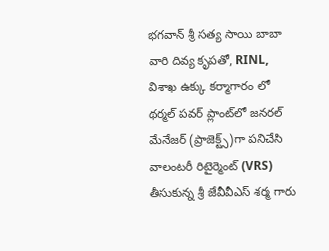భగవాన్ శ్రీ సత్య సాయి బాబా వారి దివ్య కృపతో, RINL,   విశాఖ ఉక్కు కర్మాగారం లో  థర్మల్ పవర్ ప్లాంట్‌లో జనరల్ మేనేజర్ (ప్రాజెక్ట్స్)గా పనిచేసి వాలంటరీ రిటైర్మెంట్ (VRS) తీసుకున్న శ్రీ జేవీవీఎస్ శర్మ గారు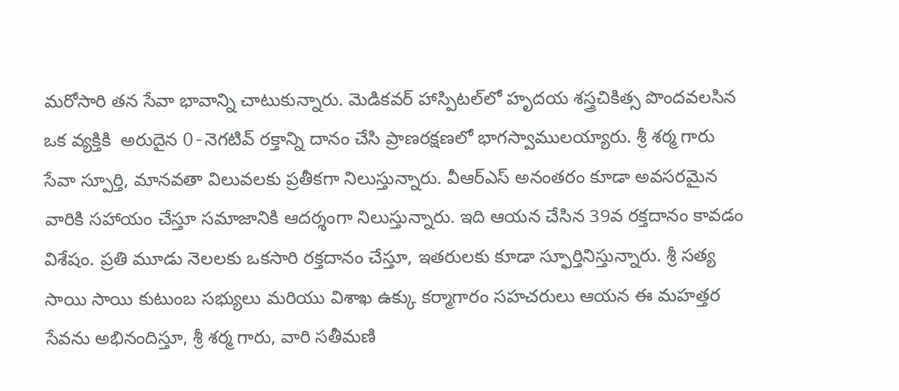మరోసారి తన సేవా భావాన్ని చాటుకున్నారు. మెడికవర్ హాస్పిటల్‌లో హృదయ శస్త్రచికిత్స పొందవలసిన ఒక వ్యక్తికి  అరుదైన O-నెగటివ్ రక్తాన్ని దానం చేసి ప్రాణరక్షణలో భాగస్వాములయ్యారు. శ్రీ శర్మ గారు సేవా స్పూర్తి, మానవతా విలువలకు ప్రతీకగా నిలుస్తున్నారు. వీఆర్‌ఎస్ అనంతరం కూడా అవసరమైన వారికి సహాయం చేస్తూ సమాజానికి ఆదర్శంగా నిలుస్తున్నారు. ఇది ఆయన చేసిన 39వ రక్తదానం కావడం విశేషం. ప్రతి మూడు నెలలకు ఒకసారి రక్తదానం చేస్తూ, ఇతరులకు కూడా స్ఫూర్తినిస్తున్నారు. శ్రీ సత్య సాయి సాయి కుటుంబ సభ్యులు మరియు విశాఖ ఉక్కు కర్మాగారం సహచరులు ఆయన ఈ మహత్తర సేవను అభినందిస్తూ, శ్రీ శర్మ గారు, వారి సతీమణి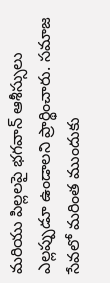మరియు పిల్లలపై భగవాన్ ఆశీస్సులు ఎల్లప్పుడూ ఉండాలని ప్రార్థించారు. సమాజ సేవలో మరింత ముందుకు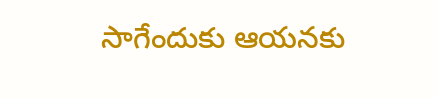సాగేందుకు ఆయనకు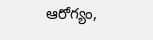ఆరోగ్యం,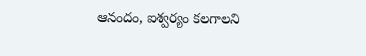ఆనందం, ఐశ్వర్యం కలగాలని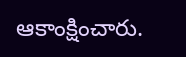ఆకాంక్షించారు.